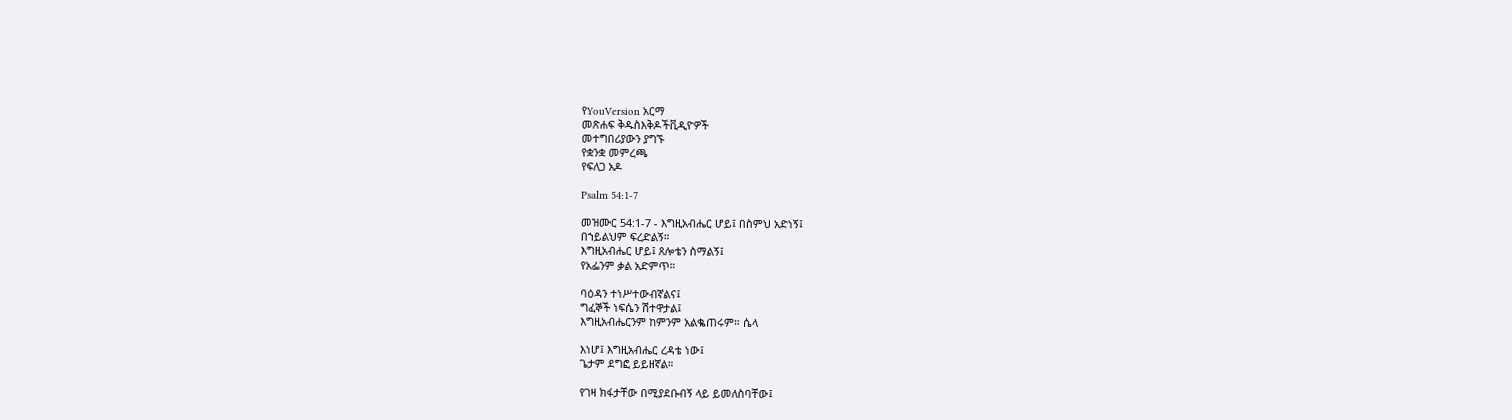የYouVersion አርማ
መጽሐፍ ቅዱስእቅዶችቪዲዮዎች
መተግበሪያውን ያግኙ
የቋንቋ መምረጫ
የፍለጋ አዶ

Psalm 54:1-7

መዝሙር 54:1-7 - እግዚአብሔር ሆይ፤ በስምህ አድነኝ፤
በኀይልህም ፍረድልኝ።
እግዚአብሔር ሆይ፤ ጸሎቴን ስማልኝ፤
የአፌንም ቃል አድምጥ።

ባዕዳን ተነሥተውብኛልና፤
ግፈኞች ነፍሴን ሽተዋታል፤
እግዚአብሔርንም ከምንም አልቈጠሩም። ሴላ

እነሆ፤ እግዚአብሔር ረዳቴ ነው፤
ጌታም ደግፎ ይይዘኛል።

የገዛ ክፋታቸው በሚያደቡብኝ ላይ ይመለስባቸው፤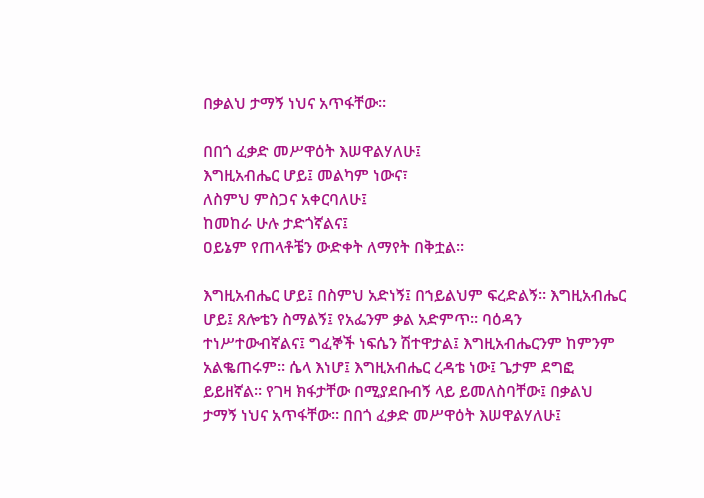በቃልህ ታማኝ ነህና አጥፋቸው።

በበጎ ፈቃድ መሥዋዕት እሠዋልሃለሁ፤
እግዚአብሔር ሆይ፤ መልካም ነውና፣
ለስምህ ምስጋና አቀርባለሁ፤
ከመከራ ሁሉ ታድጎኛልና፤
ዐይኔም የጠላቶቼን ውድቀት ለማየት በቅቷል።

እግዚአብሔር ሆይ፤ በስምህ አድነኝ፤ በኀይልህም ፍረድልኝ። እግዚአብሔር ሆይ፤ ጸሎቴን ስማልኝ፤ የአፌንም ቃል አድምጥ። ባዕዳን ተነሥተውብኛልና፤ ግፈኞች ነፍሴን ሽተዋታል፤ እግዚአብሔርንም ከምንም አልቈጠሩም። ሴላ እነሆ፤ እግዚአብሔር ረዳቴ ነው፤ ጌታም ደግፎ ይይዘኛል። የገዛ ክፋታቸው በሚያደቡብኝ ላይ ይመለስባቸው፤ በቃልህ ታማኝ ነህና አጥፋቸው። በበጎ ፈቃድ መሥዋዕት እሠዋልሃለሁ፤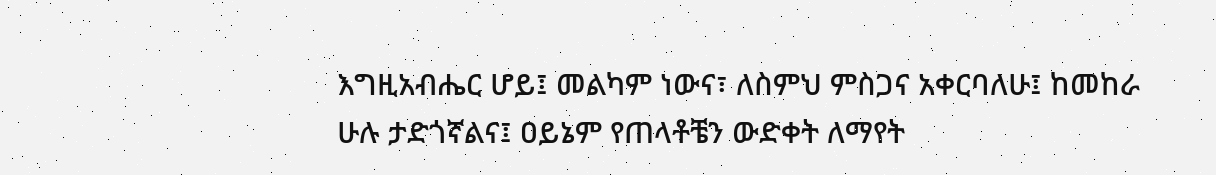እግዚአብሔር ሆይ፤ መልካም ነውና፣ ለስምህ ምስጋና አቀርባለሁ፤ ከመከራ ሁሉ ታድጎኛልና፤ ዐይኔም የጠላቶቼን ውድቀት ለማየት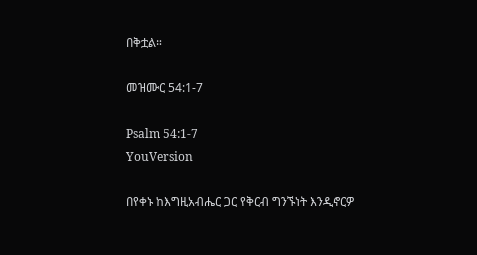በቅቷል።

መዝሙር 54:1-7

Psalm 54:1-7
YouVersion

በየቀኑ ከእግዚአብሔር ጋር የቅርብ ግንኙነት እንዲኖርዎ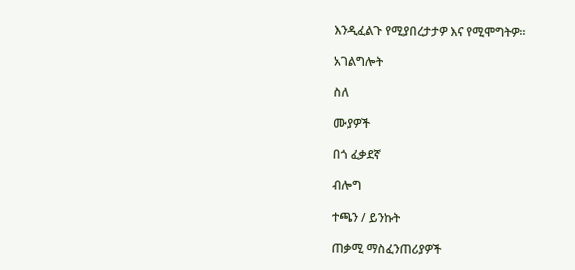እንዲፈልጉ የሚያበረታታዎ እና የሚሞግትዎ።

አገልግሎት

ስለ

ሙያዎች

በጎ ፈቃደኛ

ብሎግ

ተጫን / ይንኩት

ጠቃሚ ማስፈንጠሪያዎች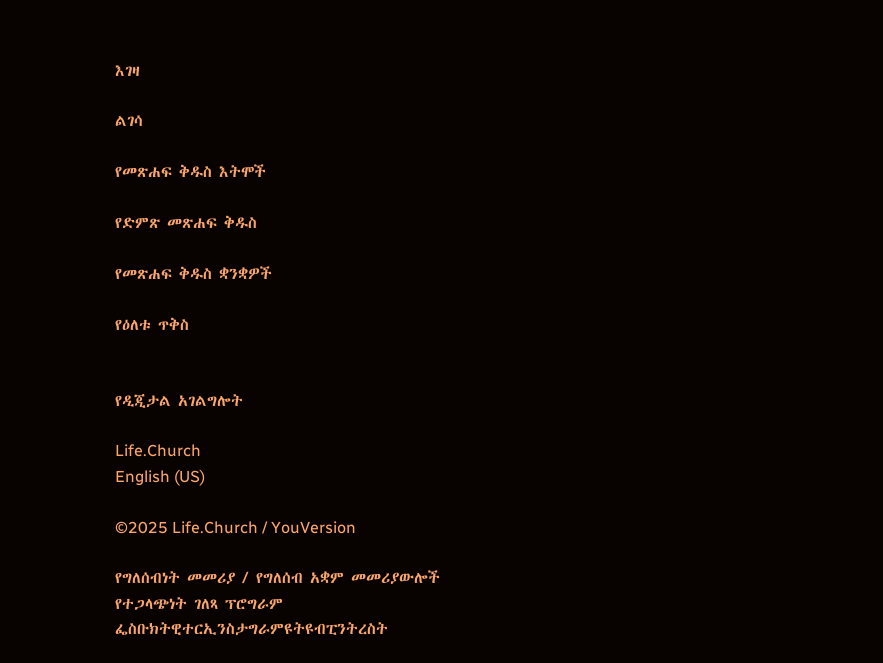እገዛ

ልገሳ

የመጽሐፍ ቅዱስ እትሞች

የድምጽ መጽሐፍ ቅዱስ

የመጽሐፍ ቅዱስ ቋንቋዎች

የዕለቱ ጥቅስ


የዲጂታል አገልግሎት

Life.Church
English (US)

©2025 Life.Church / YouVersion

የግለሰብነት መመሪያ / የግለሰብ አቋም መመሪያውሎች
የተጋላጭነት ገለጻ ፕሮግራም
ፌስቡክትዊተርኢንስታግራምዩትዩብፒንትረስት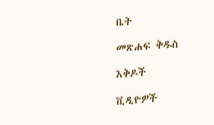ቤት

መጽሐፍ ቅዱስ

እቅዶች

ቪዲዮዎች